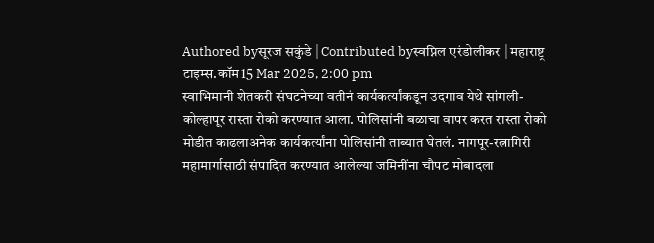Authored byसूरज सकुंडे | Contributed byस्वप्निल एरंडोलीकर | महाराष्ट्र टाइम्स.कॉम15 Mar 2025, 2:00 pm
स्वाभिमानी शेतकरी संघटनेच्या वतीनं कार्यकर्त्यांकडून उदगाव येथे सांगली-कोल्हापूर रास्ता रोको करण्यात आला. पोलिसांनी बळाचा वापर करत रास्ता रोको मोडीत काढलाअनेक कार्यकर्त्यांना पोलिसांनी ताब्यात घेतलं. नागपूर-रत्नागिरी महामार्गासाठी संपादित करण्यात आलेल्या जमिनींना चौपट मोबादला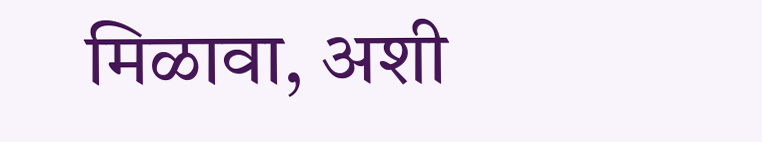मिळावा, अशी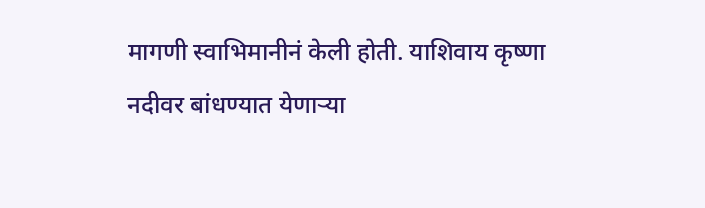मागणी स्वाभिमानीनं केली होती. याशिवाय कृष्णा नदीवर बांधण्यात येणाऱ्या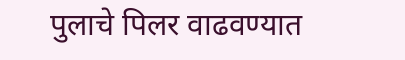पुलाचे पिलर वाढवण्यात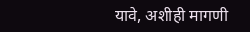यावे, अशीही मागणी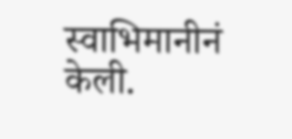स्वाभिमानीनं केली.